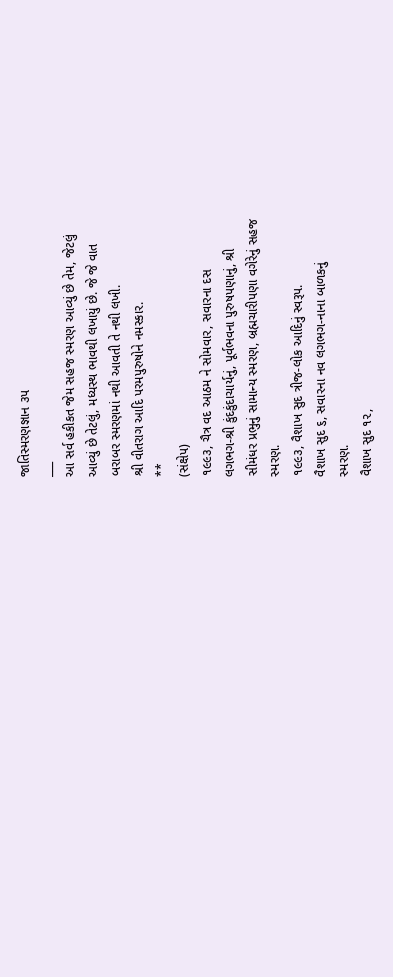જાતિસ્મરણજ્ઞાન ૩પ
___
આ સર્વ હકીકત જેમ સહજ સ્મરણ આવ્યું છે તેમ, જેટલું
આવ્યું છે તેટલું, મધ્યસ્થ ભાવથી લખાયું છે. જે જે વાત
બરાબર સ્મરણમાં નથી આવતી તે નથી લખી.
શ્રી વીતરાગ આદિ પરમપુરુષોને નમસ્કાર.
**
(સંક્ષેપ)
૧૯૯૩, ચૈત્ર વદ આઠમ ને સોમવાર, સવારના દસ
લગભગ-શ્રી કુંદકુંદાચાર્યનું, પૂર્વભવના પુરુષપણાનું, શ્રી
સીમંધર પ્રભુનું સામાન્ય સ્મરણ, બ્રહ્મચારીપણા વગેરેનું સહજ
સ્મરણ.
૧૯૯૩, વૈશાખ સુદ ત્રીજ-લોક આદિનું સ્વરૂપ.
વૈશાખ સુદ ૬, સવારના નવ લગભગ-નાના બાળકનું
સ્મરણ.
વૈશાખ સુદ ૧૨,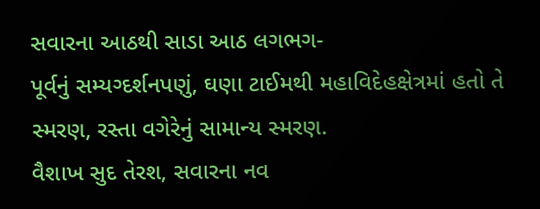સવારના આઠથી સાડા આઠ લગભગ-
પૂર્વનું સમ્યગ્દર્શનપણું, ઘણા ટાઈમથી મહાવિદેહક્ષેત્રમાં હતો તે
સ્મરણ, રસ્તા વગેરેનું સામાન્ય સ્મરણ.
વૈશાખ સુદ તેરશ, સવારના નવ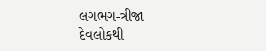લગભગ-ત્રીજા
દેવલોકથી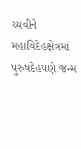ચ્યવીને મહાવિદેહક્ષેત્રમાં પુરુષદેહપણે જન્મ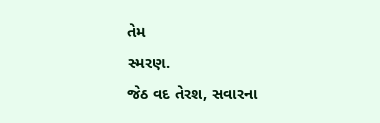તેમ
સ્મરણ.
જેઠ વદ તેરશ, સવારના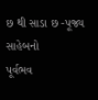છ થી સાડા છ -પૂજ્ય સાહેબનો
પૂર્વભવ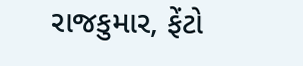રાજકુમાર, ફેંટો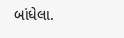બાંધેલા.